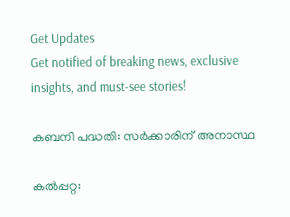Get Updates
Get notified of breaking news, exclusive insights, and must-see stories!

കബനി പദ്ധതി: സര്‍ക്കാരിന് അനാസ്ഥ

കല്‍പ്പറ്റ: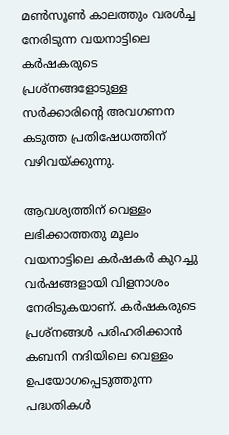മണ്‍സൂണ്‍ കാലത്തും വരള്‍ച്ച നേരിടുന്ന വയനാട്ടിലെ കര്‍ഷകരുടെ പ്രശ്നങ്ങളോടുള്ള സര്‍ക്കാരിന്റെ അവഗണന കടുത്ത പ്രതിഷേധത്തിന് വഴിവയ്ക്കുന്നു.

ആവശ്യത്തിന് വെള്ളം ലഭിക്കാത്തതു മൂലം വയനാട്ടിലെ കര്‍ഷകര്‍ കുറച്ചു വര്‍ഷങ്ങളായി വിളനാശം നേരിടുകയാണ്. കര്‍ഷകരുടെ പ്രശ്നങ്ങള്‍ പരിഹരിക്കാന്‍ കബനി നദിയിലെ വെള്ളം ഉപയോഗപ്പെടുത്തുന്ന പദ്ധതികള്‍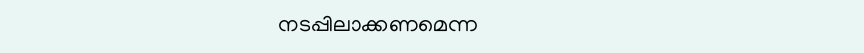നടപ്പിലാക്കണമെന്ന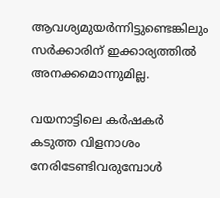ആവശ്യമുയര്‍ന്നിട്ടുണ്ടെങ്കിലും സര്‍ക്കാരിന് ഇക്കാര്യത്തില്‍ അനക്കമൊന്നുമില്ല.

വയനാട്ടിലെ കര്‍ഷകര്‍ കടുത്ത വിളനാശം നേരിടേണ്ടിവരുമ്പോള്‍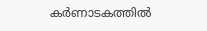കര്‍ണാടകത്തില്‍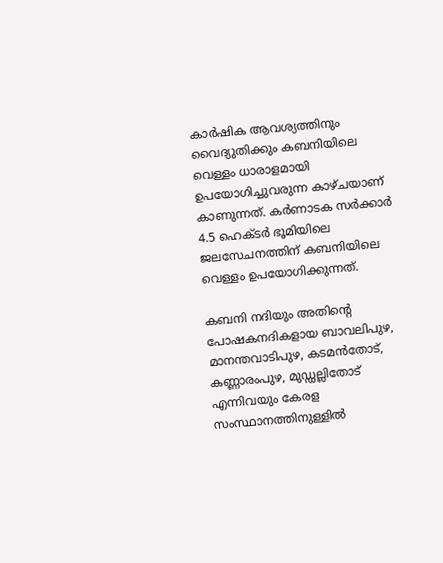കാര്‍ഷിക ആവശ്യത്തിനും വൈദ്യുതിക്കും കബനിയിലെ വെള്ളം ധാരാളമായി ഉപയോഗിച്ചുവരുന്ന കാഴ്ചയാണ് കാണുന്നത്. കര്‍ണാടക സര്‍ക്കാര്‍ 4.5 ഹെക്ടര്‍ ഭൂമിയിലെ ജലസേചനത്തിന് കബനിയിലെ വെള്ളം ഉപയോഗിക്കുന്നത്.

കബനി നദിയും അതിന്റെ പോഷകനദികളായ ബാവലിപുഴ, മാനന്തവാടിപുഴ, കടമന്‍തോട്, കണ്ണാരംപുഴ, മുഡ്ഡല്ലിതോട് എന്നിവയും കേരള സംസ്ഥാനത്തിനുള്ളില്‍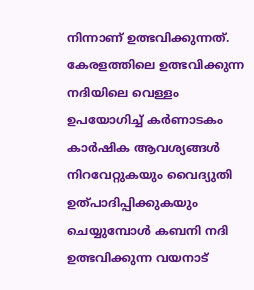നിന്നാണ് ഉത്ഭവിക്കുന്നത്. കേരളത്തിലെ ഉത്ഭവിക്കുന്ന നദിയിലെ വെള്ളം ഉപയോഗിച്ച് കര്‍ണാടകം കാര്‍ഷിക ആവശ്യങ്ങള്‍ നിറവേറ്റുകയും വൈദ്യുതി ഉത്പാദിപ്പിക്കുകയും ചെയ്യുമ്പോള്‍ കബനി നദി ഉത്ഭവിക്കുന്ന വയനാട്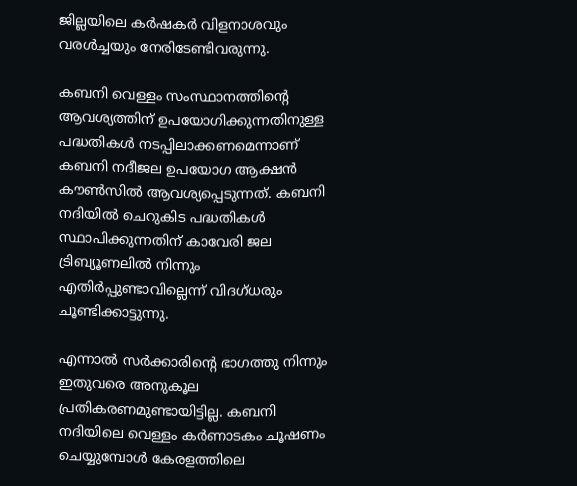ജില്ലയിലെ കര്‍ഷകര്‍ വിളനാശവും വരള്‍ച്ചയും നേരിടേണ്ടിവരുന്നു.

കബനി വെള്ളം സംസ്ഥാനത്തിന്റെ ആവശ്യത്തിന് ഉപയോഗിക്കുന്നതിനുള്ള പദ്ധതികള്‍ നടപ്പിലാക്കണമെന്നാണ് കബനി നദീജല ഉപയോഗ ആക്ഷന്‍ കൗണ്‍സില്‍ ആവശ്യപ്പെടുന്നത്. കബനി നദിയില്‍ ചെറുകിട പദ്ധതികള്‍ സ്ഥാപിക്കുന്നതിന് കാവേരി ജല ട്രിബ്യൂണലില്‍ നിന്നും എതിര്‍പ്പുണ്ടാവില്ലെന്ന് വിദഗ്ധരും ചൂണ്ടിക്കാട്ടുന്നു.

എന്നാല്‍ സര്‍ക്കാരിന്റെ ഭാഗത്തു നിന്നും ഇതുവരെ അനുകൂല പ്രതികരണമുണ്ടായിട്ടില്ല. കബനി നദിയിലെ വെള്ളം കര്‍ണാടകം ചൂഷണം ചെയ്യുമ്പോള്‍ കേരളത്തിലെ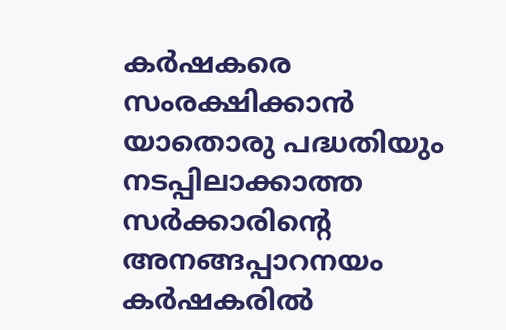കര്‍ഷകരെ സംരക്ഷിക്കാന്‍ യാതൊരു പദ്ധതിയും നടപ്പിലാക്കാത്ത സര്‍ക്കാരിന്റെ അനങ്ങപ്പാറനയം കര്‍ഷകരില്‍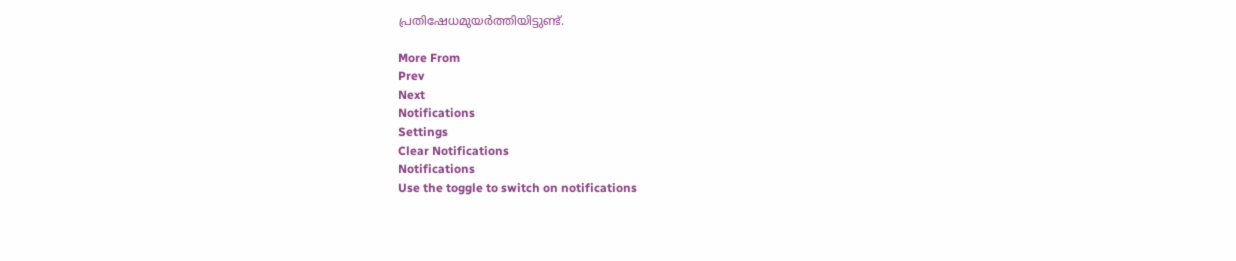പ്രതിഷേധമുയര്‍ത്തിയിട്ടുണ്ട്.

More From
Prev
Next
Notifications
Settings
Clear Notifications
Notifications
Use the toggle to switch on notifications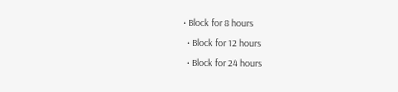• Block for 8 hours
  • Block for 12 hours
  • Block for 24 hours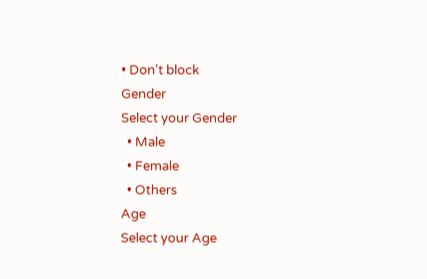• Don't block
Gender
Select your Gender
  • Male
  • Female
  • Others
Age
Select your Age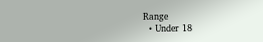Range
  • Under 18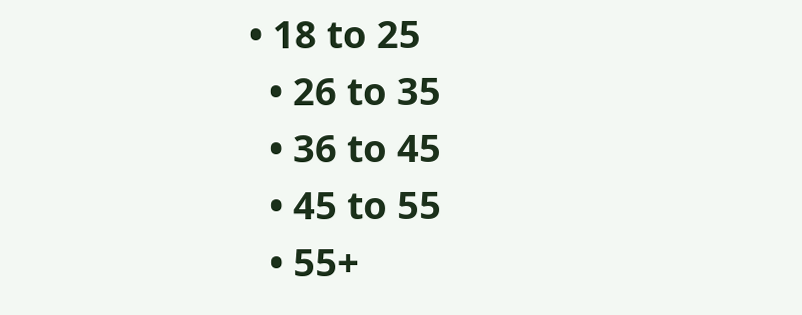• 18 to 25
  • 26 to 35
  • 36 to 45
  • 45 to 55
  • 55+